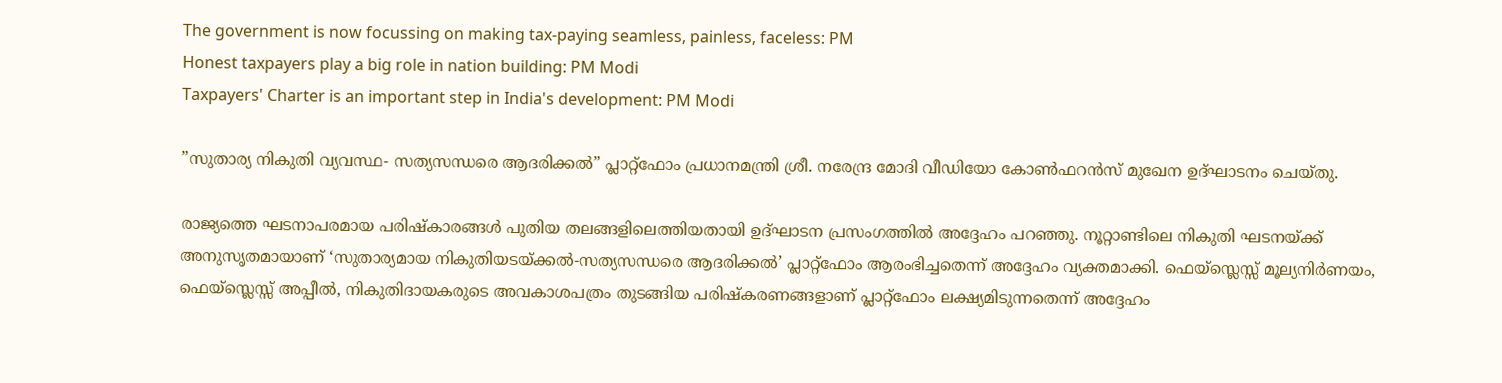The government is now focussing on making tax-paying seamless, painless, faceless: PM
Honest taxpayers play a big role in nation building: PM Modi
Taxpayers' Charter is an important step in India's development: PM Modi

”സുതാര്യ നികുതി വ്യവസ്ഥ- സത്യസന്ധരെ ആദരിക്കല്‍” പ്ലാറ്റ്‌ഫോം പ്രധാനമന്ത്രി ശ്രീ. നരേന്ദ്ര മോദി വീഡിയോ കോണ്‍ഫറന്‍സ് മുഖേന ഉദ്ഘാടനം ചെയ്തു.

രാജ്യത്തെ ഘടനാപരമായ പരിഷ്‌കാരങ്ങള്‍ പുതിയ തലങ്ങളിലെത്തിയതായി ഉദ്ഘാടന പ്രസംഗത്തില്‍ അദ്ദേഹം പറഞ്ഞു. നൂറ്റാണ്ടിലെ നികുതി ഘടനയ്ക്ക് അനുസൃതമായാണ് ‘സുതാര്യമായ നികുതിയടയ്ക്കല്‍-സത്യസന്ധരെ ആദരിക്കല്‍’ പ്ലാറ്റ്‌ഫോം ആരംഭിച്ചതെന്ന് അദ്ദേഹം വ്യക്തമാക്കി. ഫെയ്സ്ലെസ്സ് മൂല്യനിര്‍ണയം, ഫെയ്സ്ലെസ്സ് അപ്പീല്‍, നികുതിദായകരുടെ അവകാശപത്രം തുടങ്ങിയ പരിഷ്‌കരണങ്ങളാണ് പ്ലാറ്റ്‌ഫോം ലക്ഷ്യമിടുന്നതെന്ന് അദ്ദേഹം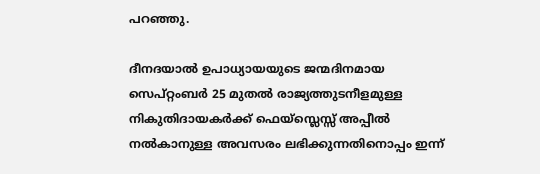പറഞ്ഞു.

ദീനദയാല്‍ ഉപാധ്യായയുടെ ജന്മദിനമായ സെപ്റ്റംബര്‍ 25 മുതല്‍ രാജ്യത്തുടനീളമുള്ള നികുതിദായകര്‍ക്ക് ഫെയ്സ്ലെസ്സ് അപ്പീല്‍ നല്‍കാനുള്ള അവസരം ലഭിക്കുന്നതിനൊപ്പം ഇന്ന്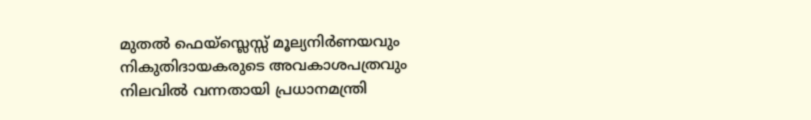മുതല്‍ ഫെയ്സ്ലെസ്സ് മൂല്യനിര്‍ണയവും നികുതിദായകരുടെ അവകാശപത്രവും നിലവില്‍ വന്നതായി പ്രധാനമന്ത്രി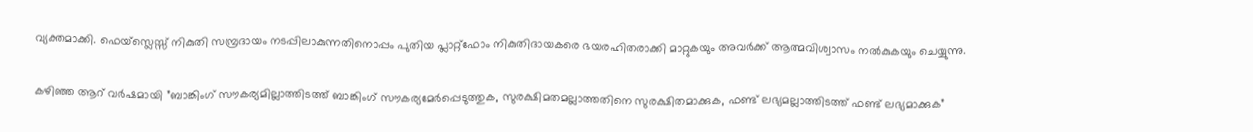വ്യക്തമാക്കി. ഫെയ്സ്ലെസ്സ് നികുതി സമ്പ്രദായം നടപ്പിലാകുന്നതിനൊപ്പം പുതിയ പ്ലാറ്റ്‌ഫോം നികുതിദായകരെ ഭയരഹിതരാക്കി മാറ്റുകയും അവര്‍ക്ക് ആത്മവിശ്വാസം നല്‍കുകയും ചെയ്യുന്നു.

കഴിഞ്ഞ ആറ് വര്‍ഷമായി ”ബാങ്കിംഗ് സൗകര്യമില്ലാത്തിടത്ത് ബാങ്കിംഗ് സൗകര്യമേര്‍പ്പെടുത്തുക, സുരക്ഷിമതമല്ലാത്തതിനെ സുരക്ഷിതമാക്കുക, ഫണ്ട് ലഭ്യമല്ലാത്തിടത്ത് ഫണ്ട് ലഭ്യമാക്കുക”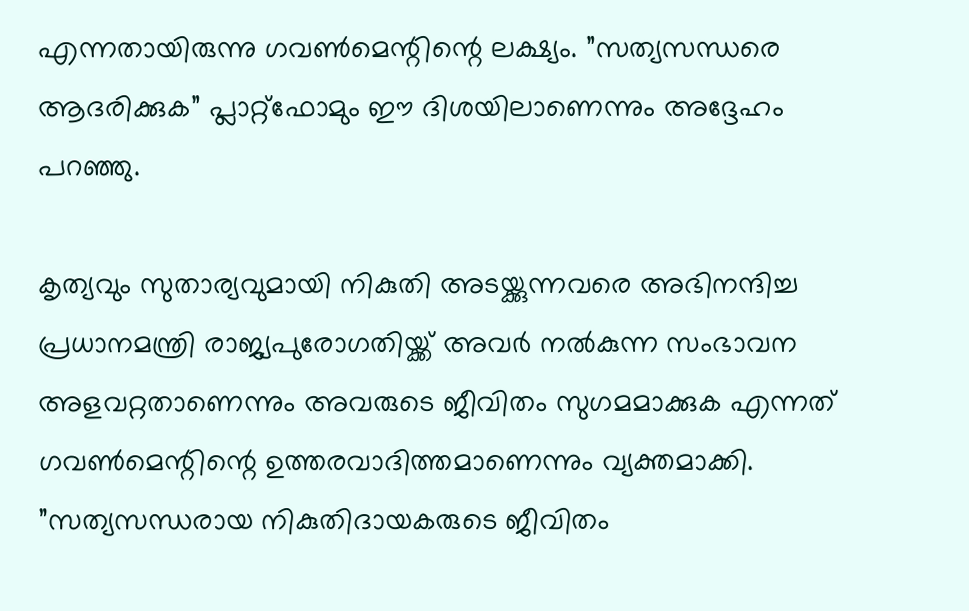എന്നതായിരുന്നു ഗവണ്‍മെന്റിന്റെ ലക്ഷ്യം. ”സത്യസന്ധരെ ആദരിക്കുക” പ്ലാറ്റ്ഫോമും ഈ ദിശയിലാണെന്നും അദ്ദേഹം പറഞ്ഞു.

കൃത്യവും സുതാര്യവുമായി നികുതി അടയ്ക്കുന്നവരെ അഭിനന്ദിച്ച പ്രധാനമന്ത്രി രാജ്യപുരോഗതിയ്ക്ക് അവര്‍ നല്‍കുന്ന സംഭാവന അളവറ്റതാണെന്നും അവരുടെ ജീവിതം സുഗമമാക്കുക എന്നത് ഗവണ്‍മെന്റിന്റെ ഉത്തരവാദിത്തമാണെന്നും വ്യക്തമാക്കി. ”സത്യസന്ധരായ നികുതിദായകരുടെ ജീവിതം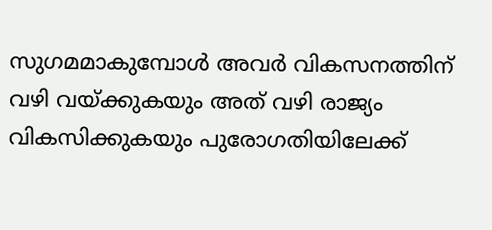സുഗമമാകുമ്പോള്‍ അവര്‍ വികസനത്തിന് വഴി വയ്ക്കുകയും അത് വഴി രാജ്യം വികസിക്കുകയും പുരോഗതിയിലേക്ക്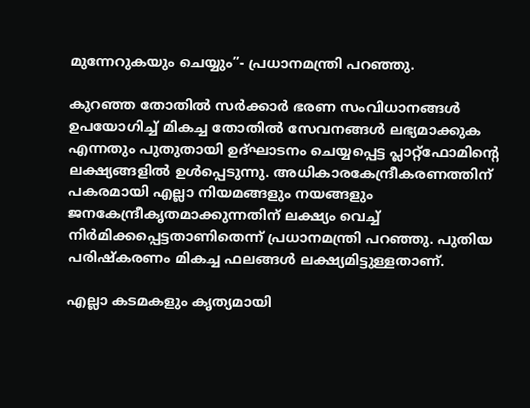മുന്നേറുകയും ചെയ്യും”- പ്രധാനമന്ത്രി പറഞ്ഞു.

കുറഞ്ഞ തോതില്‍ സര്‍ക്കാര്‍ ഭരണ സംവിധാനങ്ങള്‍ ഉപയോഗിച്ച് മികച്ച തോതില്‍ സേവനങ്ങള്‍ ലഭ്യമാക്കുക എന്നതും പുതുതായി ഉദ്ഘാടനം ചെയ്യപ്പെട്ട പ്ലാറ്റ്‌ഫോമിന്റെ ലക്ഷ്യങ്ങളില്‍ ഉള്‍പ്പെടുന്നു. അധികാരകേന്ദ്രീകരണത്തിന് പകരമായി എല്ലാ നിയമങ്ങളും നയങ്ങളും ജനകേന്ദ്രീകൃതമാക്കുന്നതിന് ലക്ഷ്യം വെച്ച് നിര്‍മിക്കപ്പെട്ടതാണിതെന്ന് പ്രധാനമന്ത്രി പറഞ്ഞു. പുതിയ പരിഷ്‌കരണം മികച്ച ഫലങ്ങള്‍ ലക്ഷ്യമിട്ടുള്ളതാണ്.

എല്ലാ കടമകളും കൃത്യമായി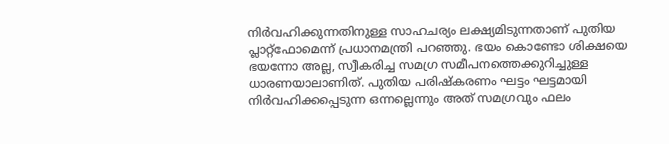നിര്‍വഹിക്കുന്നതിനുള്ള സാഹചര്യം ലക്ഷ്യമിടുന്നതാണ് പുതിയ പ്ലാറ്റ്‌ഫോമെന്ന് പ്രധാനമന്ത്രി പറഞ്ഞു. ഭയം കൊണ്ടോ ശിക്ഷയെ ഭയന്നോ അല്ല, സ്വീകരിച്ച സമഗ്ര സമീപനത്തെക്കുറിച്ചുള്ള ധാരണയാലാണിത്. പുതിയ പരിഷ്‌കരണം ഘട്ടം ഘട്ടമായി നിര്‍വഹിക്കപ്പെടുന്ന ഒന്നല്ലെന്നും അത് സമഗ്രവും ഫലം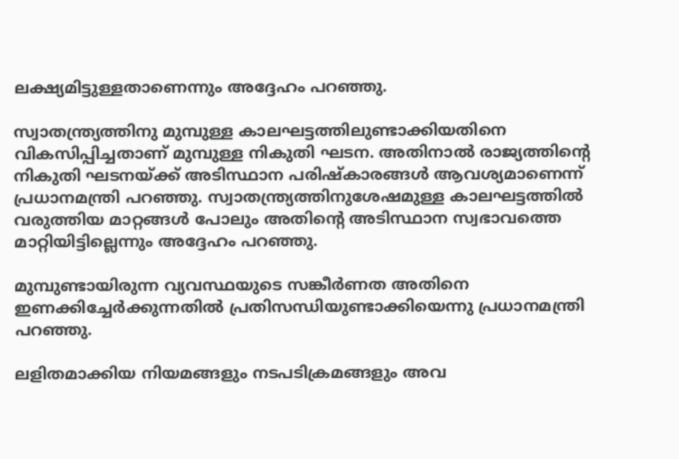ലക്ഷ്യമിട്ടുള്ളതാണെന്നും അദ്ദേഹം പറഞ്ഞു.

സ്വാതന്ത്ര്യത്തിനു മുമ്പുള്ള കാലഘട്ടത്തിലുണ്ടാക്കിയതിനെ വികസിപ്പിച്ചതാണ് മുമ്പുള്ള നികുതി ഘടന. അതിനാല്‍ രാജ്യത്തിന്റെ നികുതി ഘടനയ്ക്ക് അടിസ്ഥാന പരിഷ്‌കാരങ്ങള്‍ ആവശ്യമാണെന്ന് പ്രധാനമന്ത്രി പറഞ്ഞു. സ്വാതന്ത്ര്യത്തിനുശേഷമുള്ള കാലഘട്ടത്തില്‍ വരുത്തിയ മാറ്റങ്ങള്‍ പോലും അതിന്റെ അടിസ്ഥാന സ്വഭാവത്തെ മാറ്റിയിട്ടില്ലെന്നും അദ്ദേഹം പറഞ്ഞു.

മുമ്പുണ്ടായിരുന്ന വ്യവസ്ഥയുടെ സങ്കീര്‍ണത അതിനെ ഇണക്കിച്ചേര്‍ക്കുന്നതില്‍ പ്രതിസന്ധിയുണ്ടാക്കിയെന്നു പ്രധാനമന്ത്രി പറഞ്ഞു.

ലളിതമാക്കിയ നിയമങ്ങളും നടപടിക്രമങ്ങളും അവ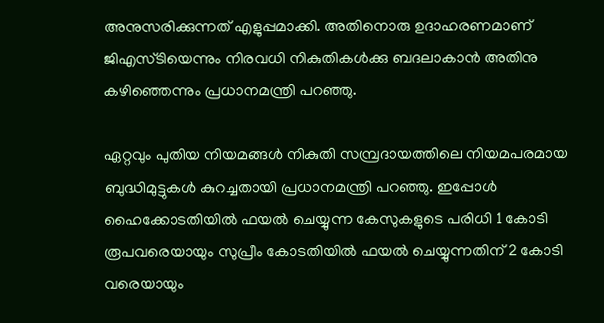അനുസരിക്കുന്നത് എളുപ്പമാക്കി. അതിനൊരു ഉദാഹരണമാണ് ജിഎസ്ടിയെന്നും നിരവധി നികുതികള്‍ക്കു ബദലാകാന്‍ അതിനു കഴിഞ്ഞെന്നും പ്രധാനമന്ത്രി പറഞ്ഞു.

ഏറ്റവും പുതിയ നിയമങ്ങള്‍ നികുതി സമ്പ്രദായത്തിലെ നിയമപരമായ ബുദ്ധിമുട്ടുകള്‍ കുറച്ചതായി പ്രധാനമന്ത്രി പറഞ്ഞു. ഇപ്പോള്‍ ഹൈക്കോടതിയില്‍ ഫയല്‍ ചെയ്യുന്ന കേസുകളുടെ പരിധി 1 കോടി രൂപവരെയായും സുപ്രീം കോടതിയില്‍ ഫയല്‍ ചെയ്യുന്നതിന് 2 കോടി വരെയായും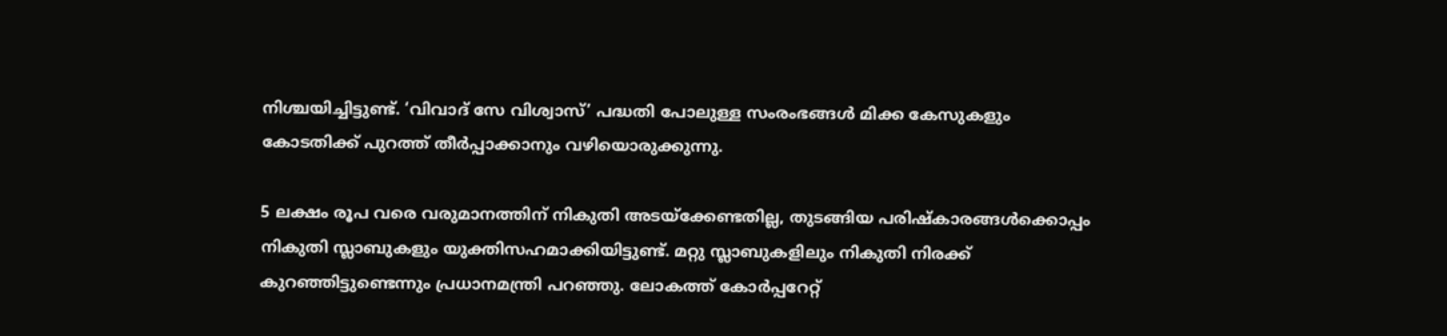നിശ്ചയിച്ചിട്ടുണ്ട്. ‘വിവാദ് സേ വിശ്വാസ്’ പദ്ധതി പോലുള്ള സംരംഭങ്ങള്‍ മിക്ക കേസുകളും കോടതിക്ക് പുറത്ത് തീര്‍പ്പാക്കാനും വഴിയൊരുക്കുന്നു.

5 ലക്ഷം രൂപ വരെ വരുമാനത്തിന് നികുതി അടയ്ക്കേണ്ടതില്ല, തുടങ്ങിയ പരിഷ്‌കാരങ്ങള്‍ക്കൊപ്പം നികുതി സ്ലാബുകളും യുക്തിസഹമാക്കിയിട്ടുണ്ട്. മറ്റു സ്ലാബുകളിലും നികുതി നിരക്ക് കുറഞ്ഞിട്ടുണ്ടെന്നും പ്രധാനമന്ത്രി പറഞ്ഞു. ലോകത്ത് കോര്‍പ്പറേറ്റ്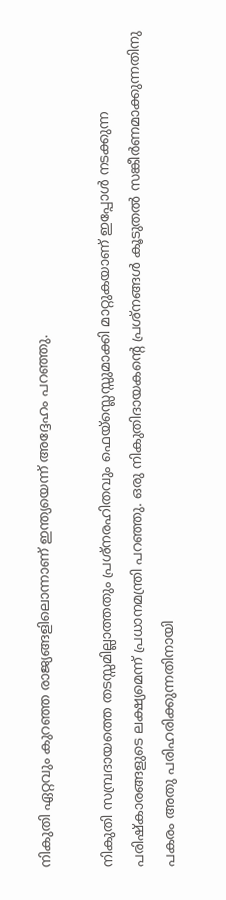നികുതി ഏറ്റവും കുറഞ്ഞ രാജ്യങ്ങളിലൊന്നാണ് ഇന്ത്യയെന്ന് അദ്ദേഹം പറഞ്ഞു.

നികുതി സമ്പ്രദായത്തെ തടസ്സമില്ലാത്തതും പ്രശ്നരഹിതവും ഫെയ്സ്ലെസ്സുമാക്കി മാറ്റുകയാണ് ഇപ്പോള്‍ നടക്കുന്ന പരിഷ്‌കാരങ്ങളുടെ ലക്ഷ്യമെന്ന് പ്രധാനമന്ത്രി പറഞ്ഞു. ഒരു നികുതിദായകന്റെ പ്രശ്നങ്ങള്‍ കൂടുതല്‍ സങ്കീര്‍ണമാക്കുന്നതിനു പകരം അതു പരിഹരിക്കുന്നതിനായി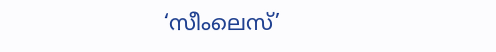‘സീംലെസ്’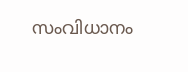സംവിധാനം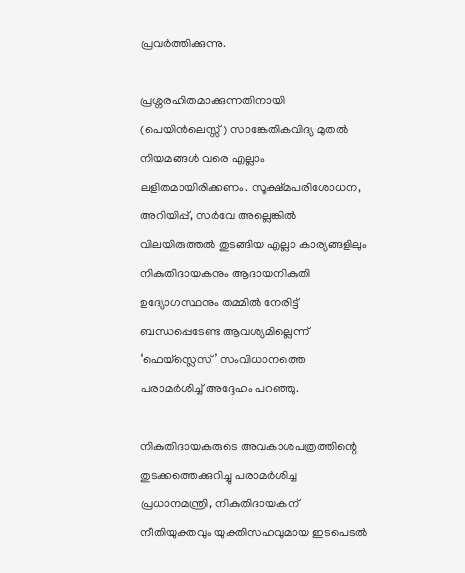പ്രവര്‍ത്തിക്കുന്നു.

പ്രശ്നരഹിതമാക്കുന്നതിനായി (പെയിന്‍ലെസ്സ്) സാങ്കേതികവിദ്യ മുതല്‍ നിയമങ്ങള്‍ വരെ എല്ലാം ലളിതമായിരിക്കണം. സൂക്ഷ്മപരിശോധന, അറിയിപ്പ്, സര്‍വേ അല്ലെങ്കില്‍ വിലയിരുത്തല്‍ തുടങ്ങിയ എല്ലാ കാര്യങ്ങളിലും നികുതിദായകനും ആദായനികുതി ഉദ്യോഗസ്ഥനും തമ്മില്‍ നേരിട്ട് ബന്ധപ്പെടേണ്ട ആവശ്യമില്ലെന്ന് ‘ഫെയ്സ്ലെസ്’ സംവിധാനത്തെ പരാമര്‍ശിച്ച് അദ്ദേഹം പറഞ്ഞു.

നികുതിദായകരുടെ അവകാശപത്രത്തിന്റെ തുടക്കത്തെക്കുറിച്ചു പരാമര്‍ശിച്ച പ്രധാനമന്ത്രി, നികുതിദായകന് നീതിയുക്തവും യുക്തിസഹവുമായ ഇടപെടല്‍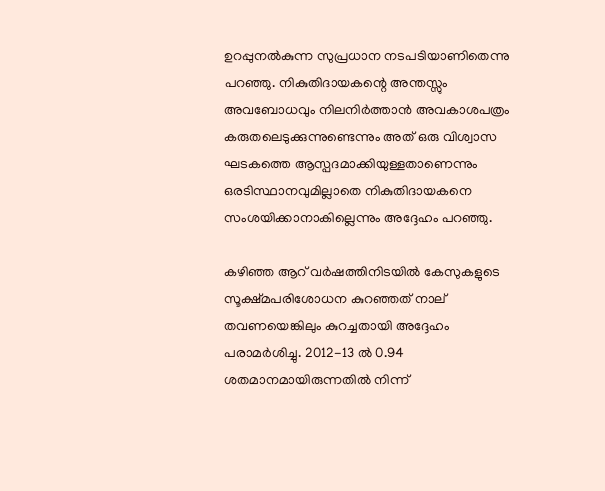ഉറപ്പുനല്‍കുന്ന സുപ്രധാന നടപടിയാണിതെന്നു പറഞ്ഞു. നികുതിദായകന്റെ അന്തസ്സും അവബോധവും നിലനിര്‍ത്താന്‍ അവകാശപത്രം കരുതലെടുക്കുന്നുണ്ടെന്നും അത് ഒരു വിശ്വാസ ഘടകത്തെ ആസ്പദമാക്കിയുള്ളതാണെന്നും ഒരടിസ്ഥാനവുമില്ലാതെ നികുതിദായകനെ സംശയിക്കാനാകില്ലെന്നും അദ്ദേഹം പറഞ്ഞു.

കഴിഞ്ഞ ആറ് വര്‍ഷത്തിനിടയില്‍ കേസുകളുടെ സൂക്ഷ്മപരിശോധന കുറഞ്ഞത് നാല് തവണയെങ്കിലും കുറച്ചതായി അദ്ദേഹം പരാമര്‍ശിച്ചു. 2012-13 ല്‍ 0.94 ശതമാനമായിരുന്നതില്‍ നിന്ന്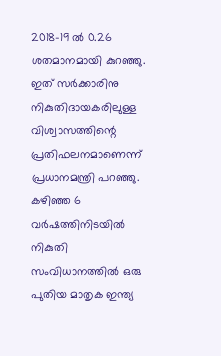2018-19 ല്‍ 0.26 ശതമാനമായി കുറഞ്ഞു. ഇത് സര്‍ക്കാരിനു നികുതിദായകരിലുള്ള വിശ്വാസത്തിന്റെ പ്രതിഫലനമാണെന്ന് പ്രധാനമന്ത്രി പറഞ്ഞു. കഴിഞ്ഞ 6 വര്‍ഷത്തിനിടയില്‍ നികുതി സംവിധാനത്തില്‍ ഒരു പുതിയ മാതൃക ഇന്ത്യ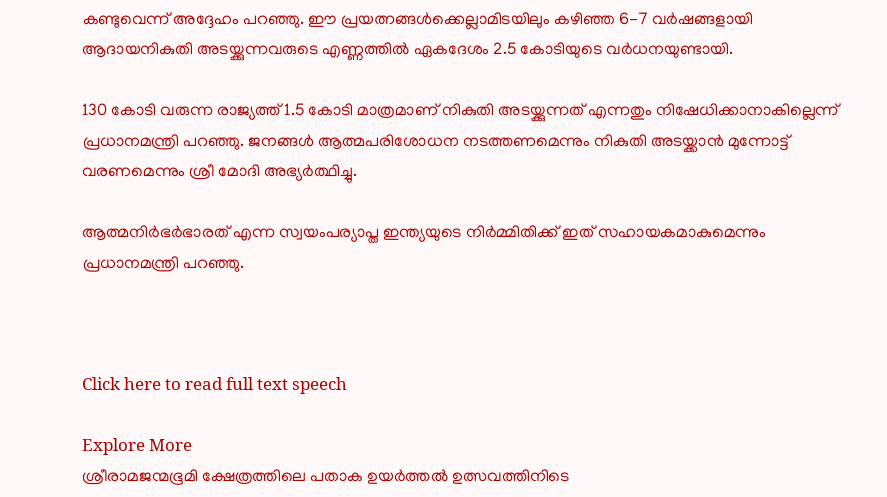കണ്ടുവെന്ന് അദ്ദേഹം പറഞ്ഞു. ഈ പ്രയത്നങ്ങള്‍ക്കെല്ലാമിടയിലും കഴിഞ്ഞ 6-7 വര്‍ഷങ്ങളായി ആദായനികുതി അടയ്ക്കുന്നവരുടെ എണ്ണത്തില്‍ ഏകദേശം 2.5 കോടിയുടെ വര്‍ധനയുണ്ടായി.

130 കോടി വരുന്ന രാജ്യത്ത് 1.5 കോടി മാത്രമാണ് നികുതി അടയ്ക്കുന്നത് എന്നതും നിഷേധിക്കാനാകില്ലെന്ന് പ്രധാനമന്ത്രി പറഞ്ഞു. ജനങ്ങള്‍ ആത്മപരിശോധന നടത്തണമെന്നും നികുതി അടയ്ക്കാന്‍ മുന്നോട്ട് വരണമെന്നും ശ്രീ മോദി അഭ്യര്‍ത്ഥിച്ചു.

ആത്മനിര്‍ഭര്‍ഭാരത് എന്ന സ്വയംപര്യാപ്ത ഇന്ത്യയുടെ നിര്‍മ്മിതിക്ക് ഇത് സഹായകമാകുമെന്നും പ്രധാനമന്ത്രി പറഞ്ഞു.



Click here to read full text speech

Explore More
ശ്രീരാമജന്മഭൂമി ക്ഷേത്രത്തിലെ പതാക ഉയർത്തൽ ഉത്സവത്തിനിടെ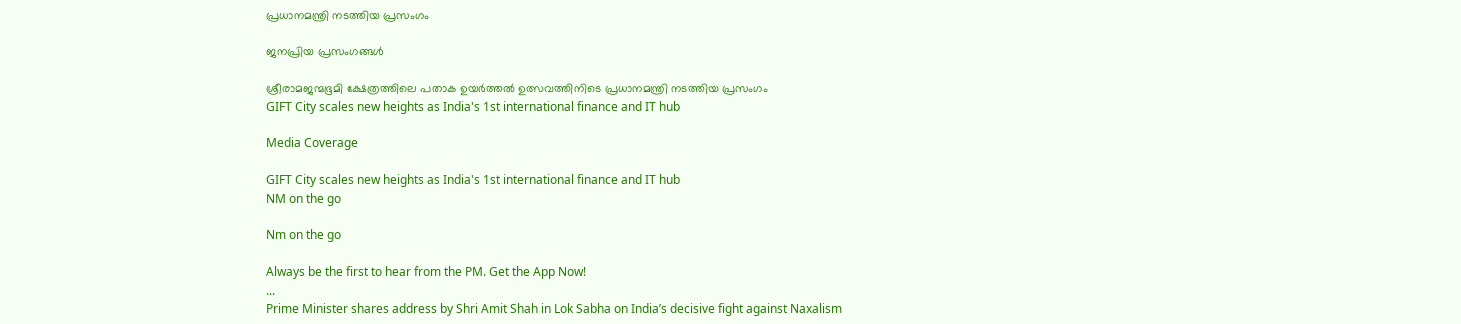പ്രധാനമന്ത്രി നടത്തിയ പ്രസംഗം

ജനപ്രിയ പ്രസംഗങ്ങൾ

ശ്രീരാമജന്മഭൂമി ക്ഷേത്രത്തിലെ പതാക ഉയർത്തൽ ഉത്സവത്തിനിടെ പ്രധാനമന്ത്രി നടത്തിയ പ്രസംഗം
GIFT City scales new heights as India's 1st international finance and IT hub

Media Coverage

GIFT City scales new heights as India's 1st international finance and IT hub
NM on the go

Nm on the go

Always be the first to hear from the PM. Get the App Now!
...
Prime Minister shares address by Shri Amit Shah in Lok Sabha on India’s decisive fight against Naxalism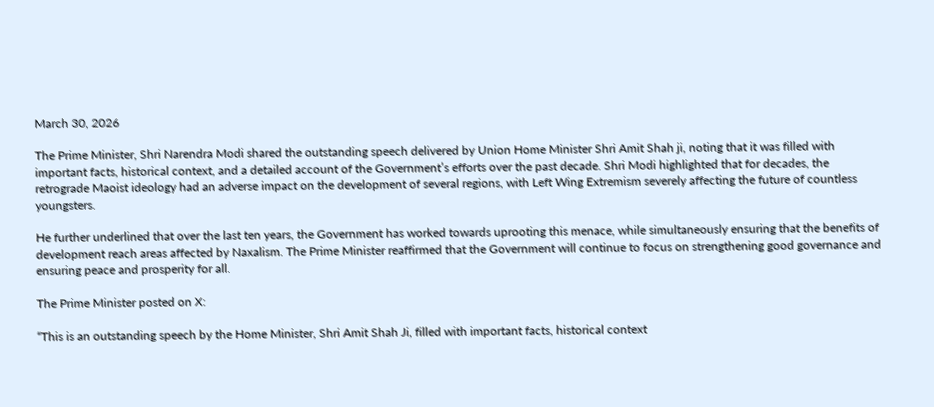March 30, 2026

The Prime Minister, Shri Narendra Modi shared the outstanding speech delivered by Union Home Minister Shri Amit Shah ji, noting that it was filled with important facts, historical context, and a detailed account of the Government’s efforts over the past decade. Shri Modi highlighted that for decades, the retrograde Maoist ideology had an adverse impact on the development of several regions, with Left Wing Extremism severely affecting the future of countless youngsters.

He further underlined that over the last ten years, the Government has worked towards uprooting this menace, while simultaneously ensuring that the benefits of development reach areas affected by Naxalism. The Prime Minister reaffirmed that the Government will continue to focus on strengthening good governance and ensuring peace and prosperity for all.

The Prime Minister posted on X:

“This is an outstanding speech by the Home Minister, Shri Amit Shah Ji, filled with important facts, historical context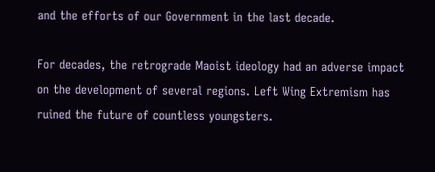and the efforts of our Government in the last decade.

For decades, the retrograde Maoist ideology had an adverse impact on the development of several regions. Left Wing Extremism has ruined the future of countless youngsters.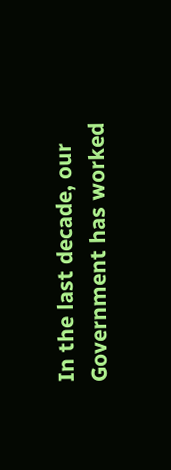In the last decade, our Government has worked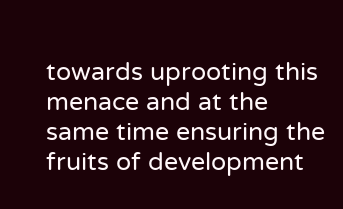towards uprooting this menace and at the same time ensuring the fruits of development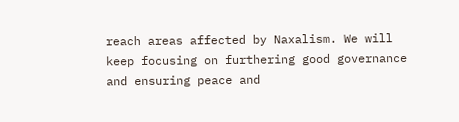reach areas affected by Naxalism. We will keep focusing on furthering good governance and ensuring peace and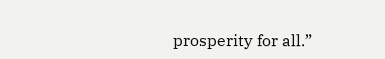prosperity for all.”